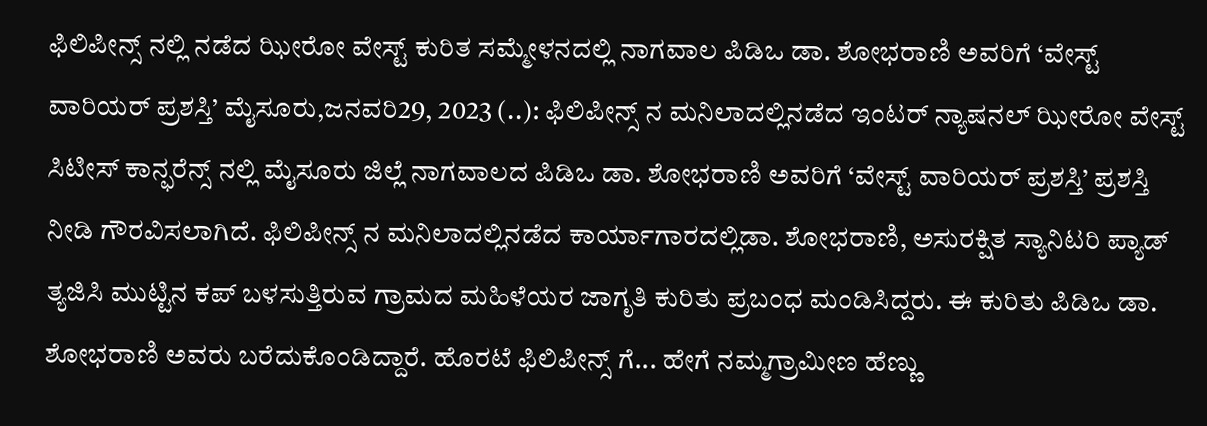ಫಿಲಿಪೀನ್ಸ್ ನಲ್ಲಿ ನಡೆದ ಝೀರೋ ವೇಸ್ಟ್ ಕುರಿತ ಸಮ್ಮೇಳನದಲ್ಲಿ ನಾಗವಾಲ ಪಿಡಿಒ ಡಾ. ಶೋಭರಾಣಿ ಅವರಿಗೆ ‘ವೇಸ್ಟ್ ವಾರಿಯರ್ ಪ್ರಶಸ್ತಿ’ ಮೈಸೂರು,ಜನವರಿ29, 2023 (..): ಫಿಲಿಪೀನ್ಸ್‌ ನ ಮನಿಲಾದಲ್ಲಿನಡೆದ ಇಂಟರ್ ನ್ಯಾಷನಲ್ ಝೀರೋ ವೇಸ್ಟ್ ಸಿಟೀಸ್ ಕಾನ್ಫರೆನ್ಸ್ ನಲ್ಲಿ ಮೈಸೂರು ಜಿಲ್ಲೆ ನಾಗವಾಲದ ಪಿಡಿಒ ಡಾ. ಶೋಭರಾಣಿ ಅವರಿಗೆ ‘ವೇಸ್ಟ್ ವಾರಿಯರ್ ಪ್ರಶಸ್ತಿ’ ಪ್ರಶಸ್ತಿ ನೀಡಿ ಗೌರವಿಸಲಾಗಿದೆ. ಫಿಲಿಪೀನ್ಸ್‌ ನ ಮನಿಲಾದಲ್ಲಿನಡೆದ ಕಾರ್ಯಾಗಾರದಲ್ಲಿಡಾ. ಶೋಭರಾಣಿ, ಅಸುರಕ್ಷಿತ ಸ್ಯಾನಿಟರಿ ಪ್ಯಾಡ್ ತ್ಯಜಿಸಿ ಮುಟ್ಟಿನ ಕಪ್ ಬಳಸುತ್ತಿರುವ ಗ್ರಾಮದ ಮಹಿಳೆಯರ ಜಾಗೃತಿ ಕುರಿತು ಪ್ರಬಂಧ ಮಂಡಿಸಿದ್ದರು. ಈ ಕುರಿತು ಪಿಡಿಒ ಡಾ. ಶೋಭರಾಣಿ ಅವರು ಬರೆದುಕೊಂಡಿದ್ದಾರೆ. ಹೊರಟೆ ಫಿಲಿಪೀನ್ಸ್‌ ಗೆ... ಹೇಗೆ ನಮ್ಮಗ್ರಾಮೀಣ ಹೆಣ್ಣು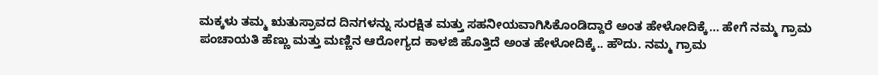ಮಕ್ಕಳು ತಮ್ಮ ಋತುಸ್ರಾವದ ದಿನಗಳನ್ನು ಸುರಕ್ಷಿತ ಮತ್ತು ಸಹನೀಯವಾಗಿಸಿಕೊಂಡಿದ್ದಾರೆ ಅಂತ ಹೇಳೋದಿಕ್ಕೆ… ಹೇಗೆ ನಮ್ಮ ಗ್ರಾಮ ಪಂಚಾಯತಿ ಹೆಣ್ಣು ಮತ್ತು ಮಣ್ಣಿನ ಆರೋಗ್ಯದ ಕಾಳಜಿ ಹೊತ್ತಿದೆ ಅಂತ ಹೇಳೋದಿಕ್ಕೆ.. ಹೌದು. ನಮ್ಮ ಗ್ರಾಮ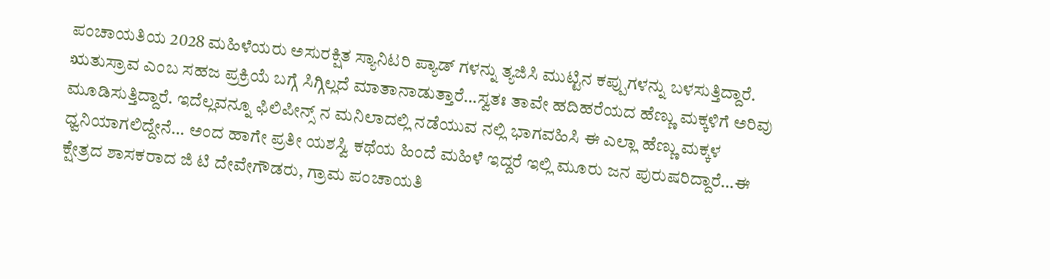ಪಂಚಾಯತಿಯ 2028 ಮಹಿಳೆಯರು ಅಸುರಕ್ಷಿತ ಸ್ಯಾನಿಟರಿ ಪ್ಯಾಡ್ ಗಳನ್ನು ತ್ಯಜಿಸಿ ಮುಟ್ಟಿನ ಕಪ್ಪುಗಳನ್ನು ಬಳಸುತ್ತಿದ್ದಾರೆ. ಋತುಸ್ರಾವ ಎಂಬ ಸಹಜ ಪ್ರಕ್ರಿಯೆ ಬಗ್ಗೆ ಸಿಗ್ಗಿಲ್ಲದೆ ಮಾತಾನಾಡುತ್ತಾರೆ…ಸ್ವತಃ ತಾವೇ ಹದಿಹರೆಯದ ಹೆಣ್ಣು ಮಕ್ಕಳಿಗೆ ಅರಿವು ಮೂಡಿಸುತ್ತಿದ್ದಾರೆ. ಇದೆಲ್ಲವನ್ನೂ ಫಿಲಿಪೀನ್ಸ್‌ ನ ಮನಿಲಾದಲ್ಲಿ ನಡೆಯುವ ನಲ್ಲಿ ಭಾಗವಹಿಸಿ ಈ ಎಲ್ಲಾ ಹೆಣ್ಣು ಮಕ್ಕಳ ಧ್ವನಿಯಾಗಲಿದ್ದೇನೆ… ಅಂದ ಹಾಗೇ ಪ್ರತೀ ಯಶಸ್ವಿ ಕಥೆಯ ಹಿಂದೆ ಮಹಿಳೆ ಇದ್ದರೆ ಇಲ್ಲಿ ಮೂರು ಜನ ಪುರುಷರಿದ್ದಾರೆ…ಈ ಕ್ಷೇತ್ರದ ಶಾಸಕರಾದ ಜಿ ಟಿ ದೇವೇಗೌಡರು, ಗ್ರಾಮ ಪಂಚಾಯತಿ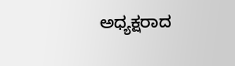ಅಧ್ಯಕ್ಷರಾದ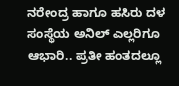ನರೇಂದ್ರ ಹಾಗೂ ಹಸಿರು ದಳ ಸಂಸ್ಥೆಯ ಅನಿಲ್ ‌ಎಲ್ಲರಿಗೂ ಆಭಾರಿ.. ಪ್ರತೀ ಹಂತದಲ್ಲೂ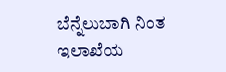ಬೆನ್ನೆಲುಬಾಗಿ ನಿಂತ ಇಲಾಖೆಯ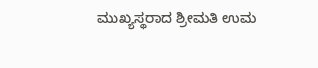ಮುಖ್ಯಸ್ಥರಾದ ಶ್ರೀಮತಿ ಉಮ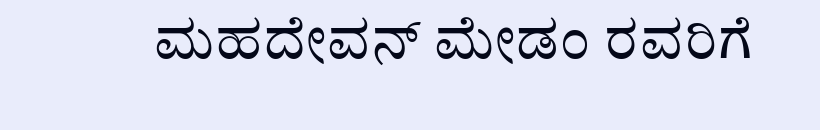ಮಹದೇವನ್ ಮೇಡಂ ರವರಿಗೆ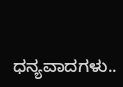ಧನ್ಯವಾದಗಳು..